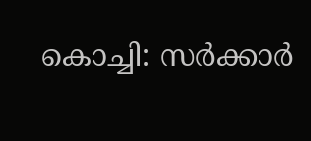കൊച്ചി: സർക്കാർ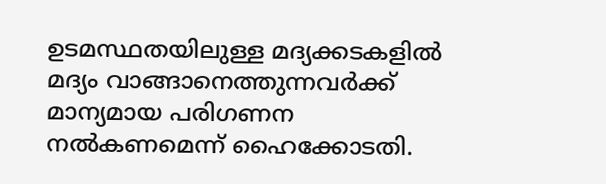ഉടമസ്ഥതയിലുള്ള മദ്യക്കടകളിൽ മദ്യം വാങ്ങാനെത്തുന്നവർക്ക് മാന്യമായ പരിഗണന നൽകണമെന്ന് ഹൈക്കോടതി.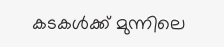കടകൾക്ക് മുന്നിലെ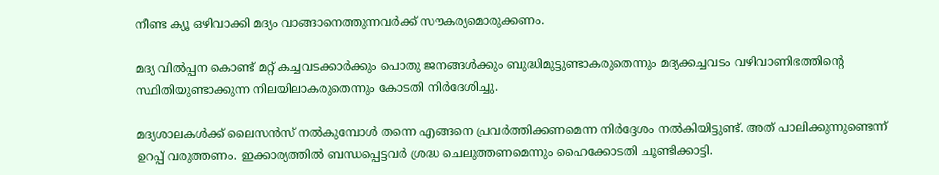നീണ്ട ക്യൂ ഒഴിവാക്കി മദ്യം വാങ്ങാനെത്തുന്നവർക്ക് സൗകര്യമൊരുക്കണം.

മദ്യ വിൽപ്പന കൊണ്ട് മറ്റ് കച്ചവടക്കാർക്കും പൊതു ജനങ്ങൾക്കും ബുദ്ധിമുട്ടുണ്ടാകരുതെന്നും മദ്യക്കച്ചവടം വഴിവാണിഭത്തിന്റെ സ്ഥിതിയുണ്ടാക്കുന്ന നിലയിലാകരുതെന്നും കോടതി നിർദേശിച്ചു.

മദ്യശാലകൾക്ക് ലൈസൻസ് നൽകുമ്പോൾ തന്നെ എങ്ങനെ പ്രവർത്തിക്കണമെന്ന നിർദ്ദേശം നൽകിയിട്ടുണ്ട്. അത് പാലിക്കുന്നുണ്ടെന്ന് ഉറപ്പ് വരുത്തണം. ഇക്കാര്യത്തിൽ ബന്ധപ്പെട്ടവർ ശ്രദ്ധ ചെലുത്തണമെന്നും ഹൈക്കോടതി ചൂണ്ടിക്കാട്ടി.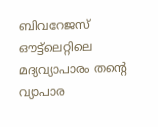ബിവറേജസ് ഔട്ട്ലെറ്റിലെ മദ്യവ്യാപാരം തന്റെ വ്യാപാര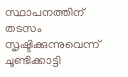സ്ഥാപനത്തിന് തടസം സൃഷ്ടിക്കുന്നുവെന്ന് ചൂണ്ടിക്കാട്ടി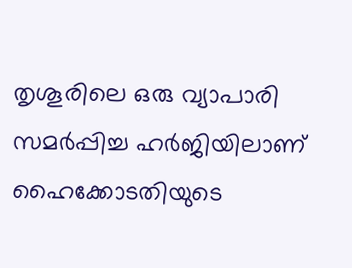തൃശൂരിലെ ഒരു വ്യാപാരി സമർപ്പിച്ച ഹർജിയിലാണ് ഹൈക്കോടതിയുടെ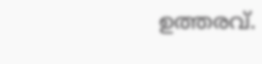ഉത്തരവ്.